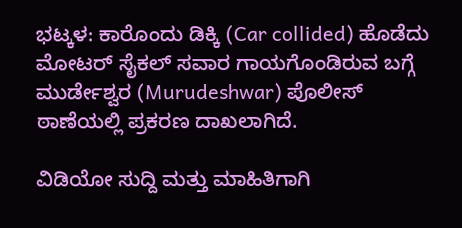ಭಟ್ಕಳ: ಕಾರೊಂದು ಡಿಕ್ಕಿ (Car collided) ಹೊಡೆದು ಮೋಟರ್ ಸೈಕಲ್ ಸವಾರ ಗಾಯಗೊಂಡಿರುವ ಬಗ್ಗೆ ಮುರ್ಡೇಶ್ವರ (Murudeshwar) ಪೊಲೀಸ್ ಠಾಣೆಯಲ್ಲಿ ಪ್ರಕರಣ ದಾಖಲಾಗಿದೆ.

ವಿಡಿಯೋ ಸುದ್ದಿ ಮತ್ತು ಮಾಹಿತಿಗಾಗಿ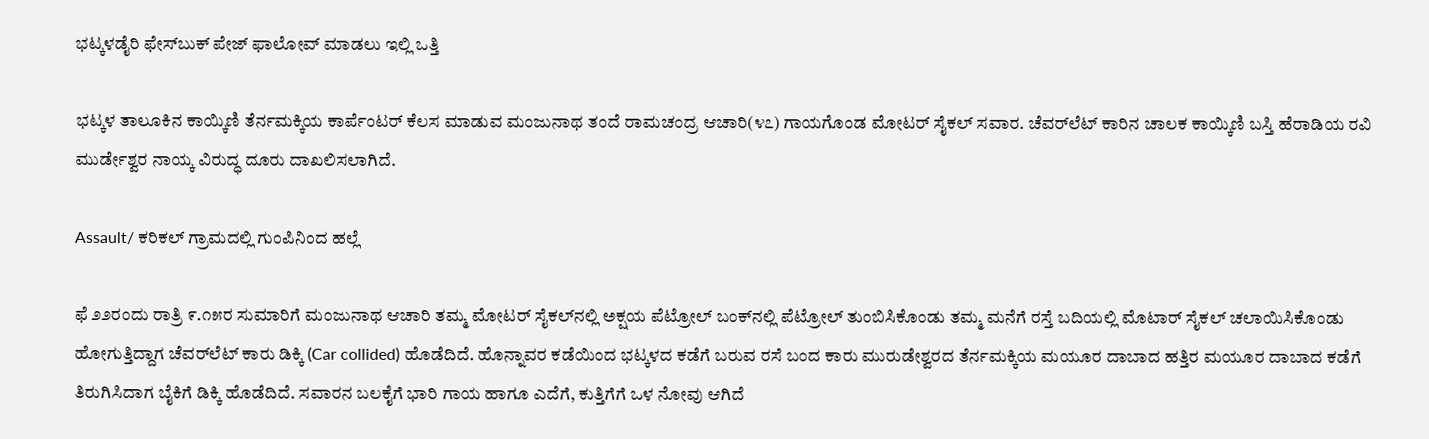ಭಟ್ಕಳಡೈರಿ ಫೇಸ್‌ಬುಕ್‌ ಪೇಜ್ ಫಾಲೋವ್ ಮಾಡಲು ಇಲ್ಲಿ ಒತ್ತಿ

ಭಟ್ಕಳ ತಾಲೂಕಿನ ಕಾಯ್ಕಿಣಿ ತೆರ್ನಮಕ್ಕಿಯ ಕಾರ್ಪೆಂಟರ್ ಕೆಲಸ ಮಾಡುವ ಮಂಜುನಾಥ ತಂದೆ ರಾಮಚಂದ್ರ ಆಚಾರಿ(೪೭) ಗಾಯಗೊಂಡ ಮೋಟರ್ ಸೈಕಲ್ ಸವಾರ. ಚೆವರ್‌ಲೆಟ್ ಕಾರಿನ ಚಾಲಕ ಕಾಯ್ಕಿಣಿ ಬಸ್ತಿ ಹೆರಾಡಿಯ ರವಿ ಮುರ್ಡೇಶ್ವರ ನಾಯ್ಕ ವಿರುದ್ಧ ದೂರು ದಾಖಲಿಸಲಾಗಿದೆ.

Assault/ ಕರಿಕಲ್ ಗ್ರಾಮದಲ್ಲಿ ಗುಂಪಿನಿಂದ ಹಲ್ಲೆ

ಫೆ ೨೨ರಂದು ರಾತ್ರಿ ೯.೧೫ರ ಸುಮಾರಿಗೆ ಮಂಜುನಾಥ ಆಚಾರಿ ತಮ್ಮ ಮೋಟರ್ ಸೈಕಲ್‌ನಲ್ಲಿ ಅಕ್ಷಯ ಪೆಟ್ರೋಲ್ ಬಂಕ್‌ನಲ್ಲಿ ಪೆಟ್ರೋಲ್ ತುಂಬಿಸಿಕೊಂಡು ತಮ್ಮ ಮನೆಗೆ ರಸ್ತೆ ಬದಿಯಲ್ಲಿ ಮೊಟಾರ್ ಸೈಕಲ್ ಚಲಾಯಿಸಿಕೊಂಡು ಹೋಗುತ್ತಿದ್ದಾಗ ಚೆವರ್‌ಲೆಟ್ ಕಾರು ಡಿಕ್ಕಿ (Car collided) ಹೊಡೆದಿದೆ. ಹೊನ್ನಾವರ ಕಡೆಯಿಂದ ಭಟ್ಕಳದ ಕಡೆಗೆ ಬರುವ ರಸೆ ಬಂದ ಕಾರು ಮುರುಡೇಶ್ವರದ ತೆರ್ನಮಕ್ಕಿಯ ಮಯೂರ ದಾಬಾದ ಹತ್ತಿರ ಮಯೂರ ದಾಬಾದ ಕಡೆಗೆ ತಿರುಗಿಸಿದಾಗ ಬೈಕಿಗೆ ಡಿಕ್ಕಿ ಹೊಡೆದಿದೆ. ಸವಾರನ ಬಲಕೈಗೆ ಭಾರಿ ಗಾಯ ಹಾಗೂ ಎದೆಗೆ, ಕುತ್ತಿಗೆಗೆ ಒಳ ನೋವು ಆಗಿದೆ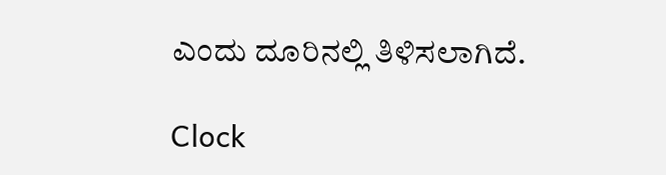ಎಂದು ದೂರಿನಲ್ಲಿ ತಿಳಿಸಲಾಗಿದೆ.

Clock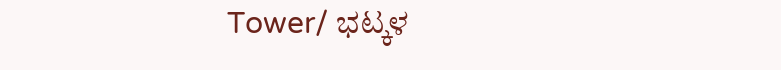Tower/ ಭಟ್ಕಳ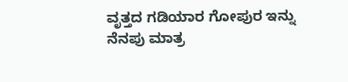ವೃತ್ತದ ಗಡಿಯಾರ ಗೋಪುರ ಇನ್ನು ನೆನಪು ಮಾತ್ರ